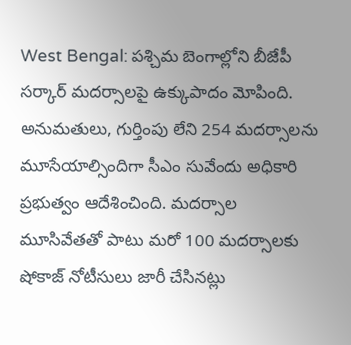West Bengal: పశ్చిమ బెంగాల్లోని బీజేపీ సర్కార్ మదర్సాలపై ఉక్కుపాదం మోపింది. అనుమతులు, గుర్తింపు లేని 254 మదర్సాలను మూసేయాల్సిందిగా సీఎం సువేందు అధికారి ప్రభుత్వం ఆదేశించింది. మదర్సాల మూసివేతతో పాటు మరో 100 మదర్సాలకు షోకాజ్ నోటీసులు జారీ చేసినట్లు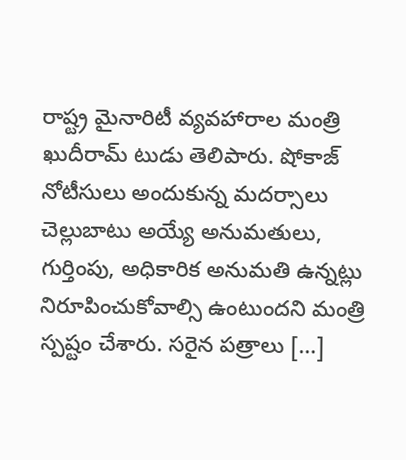రాష్ట్ర మైనారిటీ వ్యవహారాల మంత్రి ఖుదీరామ్ టుడు తెలిపారు. షోకాజ్ నోటీసులు అందుకున్న మదర్సాలు చెల్లుబాటు అయ్యే అనుమతులు, గుర్తింపు, అధికారిక అనుమతి ఉన్నట్లు నిరూపించుకోవాల్సి ఉంటుందని మంత్రి స్పష్టం చేశారు. సరైన పత్రాలు […]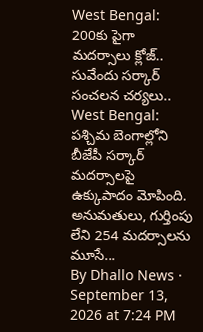West Bengal: 200కు పైగా మదర్సాలు క్లోజ్.. సువేందు సర్కార్ సంచలన చర్యలు..
West Bengal: పశ్చిమ బెంగాల్లోని బీజేపీ సర్కార్ మదర్సాలపై ఉక్కుపాదం మోపింది. అనుమతులు, గుర్తింపు లేని 254 మదర్సాలను మూసే...
By Dhallo News · September 13, 2026 at 7:24 PM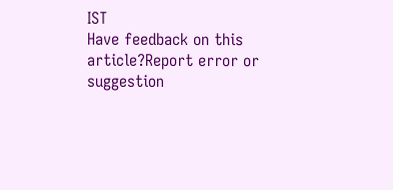IST
Have feedback on this article?Report error or suggestion